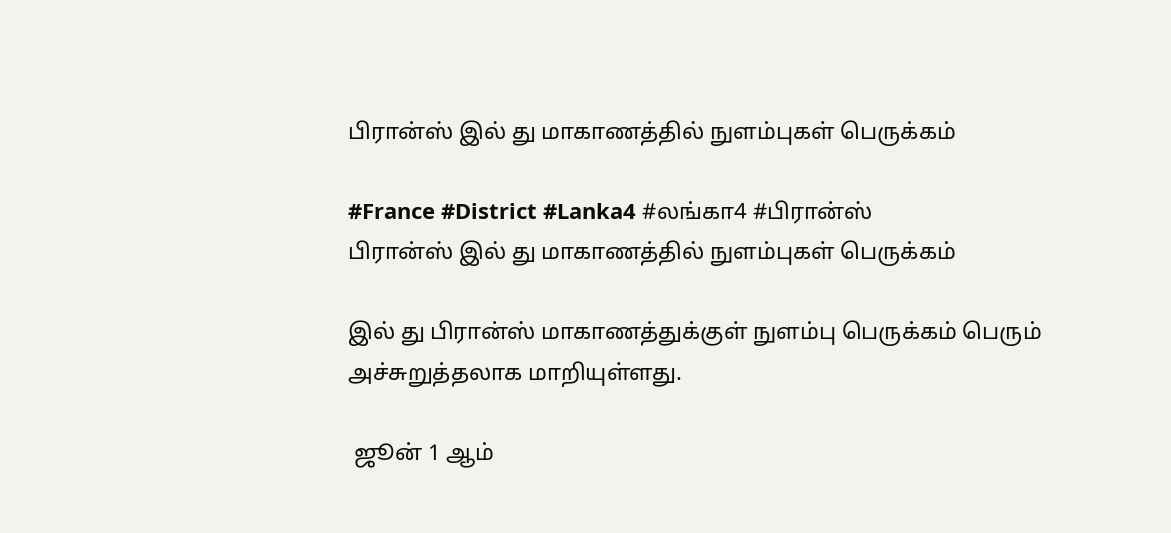பிரான்ஸ் இல் து மாகாணத்தில் நுளம்புகள் பெருக்கம்

#France #District #Lanka4 #லங்கா4 #பிரான்ஸ்
பிரான்ஸ் இல் து மாகாணத்தில் நுளம்புகள் பெருக்கம்

இல் து பிரான்ஸ் மாகாணத்துக்குள் நுளம்பு பெருக்கம் பெரும் அச்சுறுத்தலாக மாறியுள்ளது.

 ஜூன் 1 ஆம்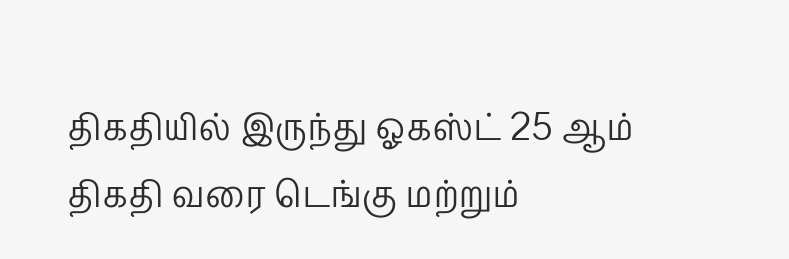திகதியில் இருந்து ஓகஸ்ட் 25 ஆம் திகதி வரை டெங்கு மற்றும்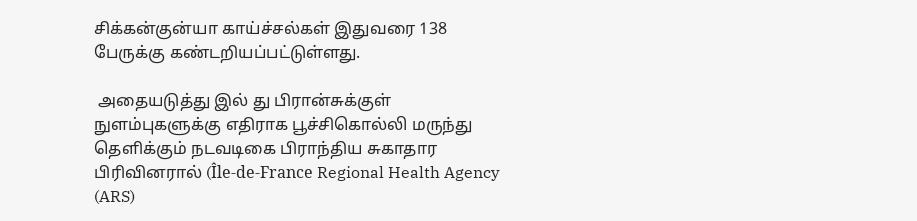சிக்கன்குன்யா காய்ச்சல்கள் இதுவரை 138 பேருக்கு கண்டறியப்பட்டுள்ளது.

 அதையடுத்து இல் து பிரான்சுக்குள் நுளம்புகளுக்கு எதிராக பூச்சிகொல்லி மருந்து தெளிக்கும் நடவடிகை பிராந்திய சுகாதார பிரிவினரால் (Île-de-France Regional Health Agency (ARS)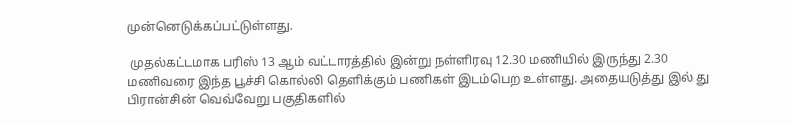முன்னெடுக்கப்பட்டுள்ளது.

 முதல்கட்டமாக பரிஸ் 13 ஆம் வட்டாரத்தில் இன்று நள்ளிரவு 12.30 மணியில் இருந்து 2.30 மணிவரை இந்த பூச்சி கொல்லி தெளிக்கும் பணிகள் இடம்பெற உள்ளது. அதையடுத்து இல் து பிரான்சின் வெவ்வேறு பகுதிகளில்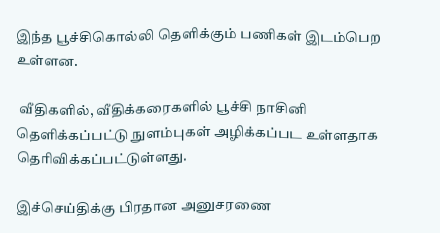இந்த பூச்சிகொல்லி தெளிக்கும் பணிகள் இடம்பெற உள்ளன.

 வீதிகளில், வீதிக்கரைகளில் பூச்சி நாசினி தெளிக்கப்பட்டு நுளம்புகள் அழிக்கப்பட உள்ளதாக தெரிவிக்கப்பட்டுள்ளது.

இச்செய்திக்கு பிரதான அனுசரணை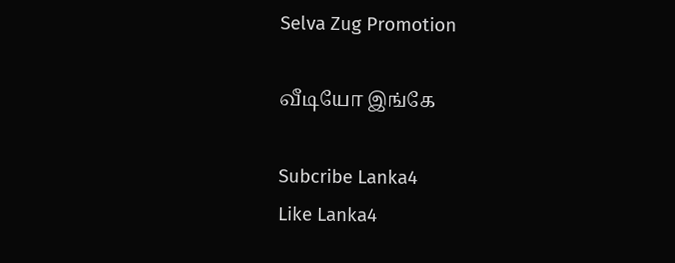Selva Zug Promotion

வீடியோ இங்கே

Subcribe Lanka4
Like Lanka4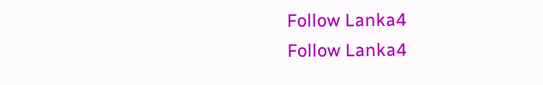Follow Lanka4
Follow Lanka4